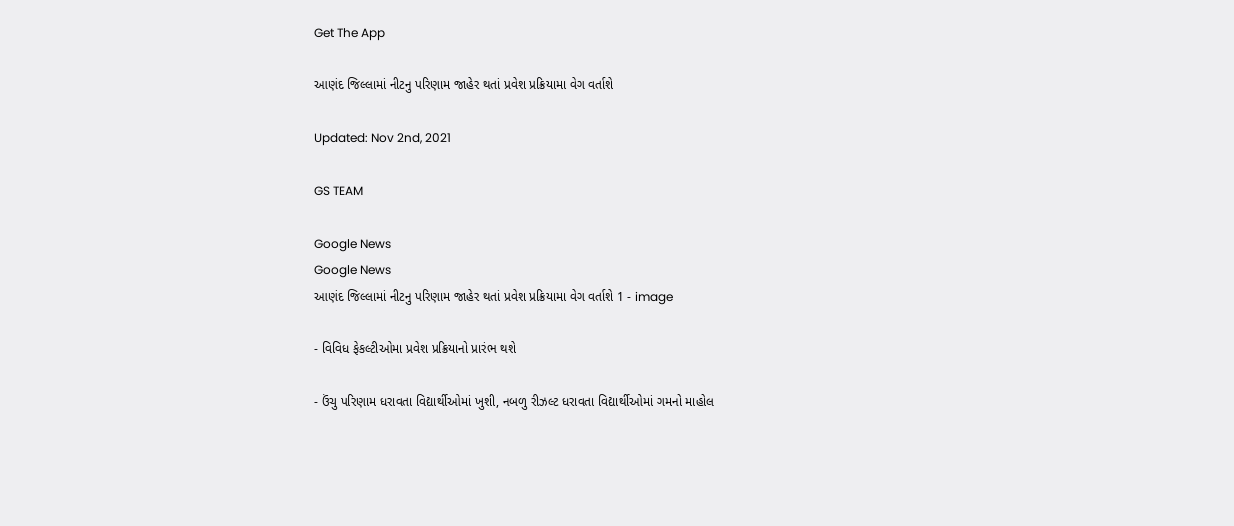Get The App

આણંદ જિલ્લામાં નીટનુ પરિણામ જાહેર થતાં પ્રવેશ પ્રક્રિયામા વેગ વર્તાશે

Updated: Nov 2nd, 2021

GS TEAM

Google News
Google News
આણંદ જિલ્લામાં નીટનુ પરિણામ જાહેર થતાં પ્રવેશ પ્રક્રિયામા વેગ વર્તાશે 1 - image

- વિવિધ ફેકલ્ટીઓમા પ્રવેશ પ્રક્રિયાનો પ્રારંભ થશે

- ઉંચુ પરિણામ ધરાવતા વિદ્યાર્થીઓમાં ખુશી, નબળુ રીઝલ્ટ ધરાવતા વિદ્યાર્થીઓમાં ગમનો માહોલ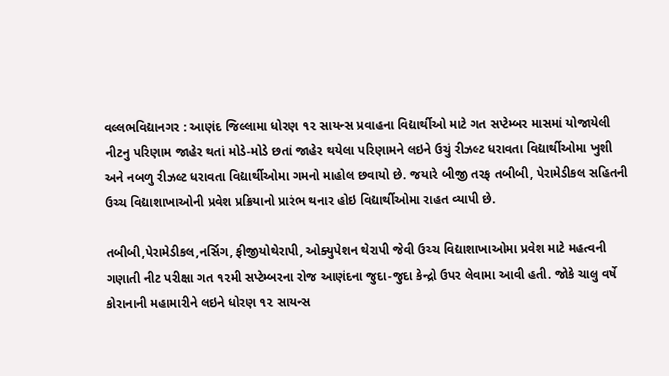વલ્લભવિદ્યાનગર : આણંદ જિલ્લામા ધોરણ ૧૨ સાયન્સ પ્રવાહના વિદ્યાર્થીઓ માટે ગત સપ્ટેમ્બર માસમાં યોજાયેલી નીટનુ પરિણામ જાહેર થતાં મોડે-મોડે છતાં જાહેર થયેલા પરિણામને લઇને ઉચું રીઝલ્ટ ધરાવતા વિદ્યાર્થીઓમા ખુશી અને નબળુ રીઝલ્ટ ધરાવતા વિદ્યાર્થીઓમા ગમનો માહોલ છવાયો છે. જયારે બીજી તરફ તબીબી, પેરામેડીકલ સહિતની ઉચ્ચ વિદ્યાશાખાઓની પ્રવેશ પ્રક્રિયાનો પ્રારંભ થનાર હોઇ વિદ્યાર્થીઓમા રાહત વ્યાપી છે.

તબીબી,પેરામેડીકલ,નર્સિગ, ફીજીયોથેરાપી, ઓક્યુપેશન થેરાપી જેવી ઉચ્ચ વિદ્યાશાખાઓમા પ્રવેશ માટે મહત્વની ગણાતી નીટ પરીક્ષા ગત ૧૨મી સપ્ટેમ્બરના રોજ આણંદના જુદા-જુદા કેન્દ્રો ઉપર લેવામા આવી હતી. જોકે ચાલુ વર્ષે કોરાનાની મહામારીને લઇને ધોરણ ૧૨ સાયન્સ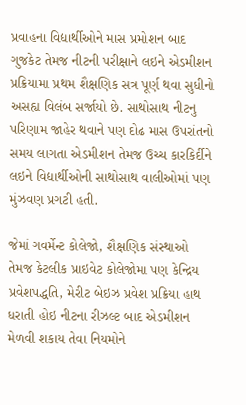પ્રવાહના વિદ્યાર્થીઓને માસ પ્રમોશન બાદ ગુજકેટ તેમજ નીટની પરીક્ષાને લઇને એડમીશન પ્રક્રિયામા પ્રથમ શૈક્ષણિક સત્ર પૂર્ણ થવા સુધીનો અસહ્ય વિલંબ સર્જાયો છે. સાથોસાથ નીટનુ પરિણામ જાહેર થવાને પણ દોઢ માસ ઉપરાંતનો સમય લાગતા એડમીશન તેમજ ઉચ્ચ કારકિર્દીને લઇને વિદ્યાર્થીઓની સાથોસાથ વાલીઓમાં પણ મુંઝવણ પ્રગટી હતી.

જેમાં ગવર્મેન્ટ કોલેજો, શૈક્ષણિક સંસ્થાઓ તેમજ કેટલીક પ્રાઇવેટ કોલેજોમા પણ કેન્દ્રિય પ્રવેશપદ્ધતિ, મેરીટ બેઇઝ પ્રવેશ પ્રક્રિયા હાથ ધરાતી હોઇ નીટના રીઝલ્ટ બાદ એડમીશન મેળવી શકાય તેવા નિયમોને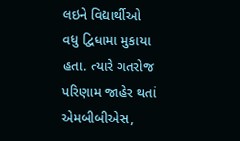લઇને વિદ્યાર્થીઓ વધુ દ્વિધામા મુકાયા હતા. ત્યારે ગતરોજ પરિણામ જાહેર થતાં એમબીબીએસ,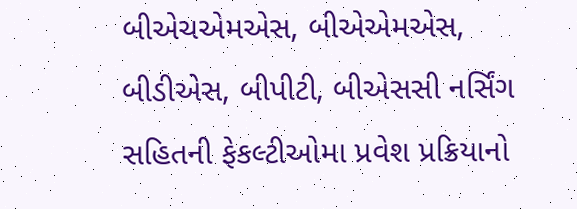બીએચએમએસ, બીએએમએસ, બીડીએસ, બીપીટી, બીએસસી નર્સિંગ સહિતની ફેકલ્ટીઓમા પ્રવેશ પ્રક્રિયાનો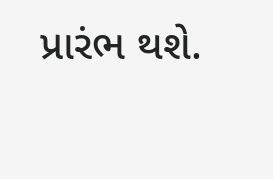પ્રારંભ થશે.